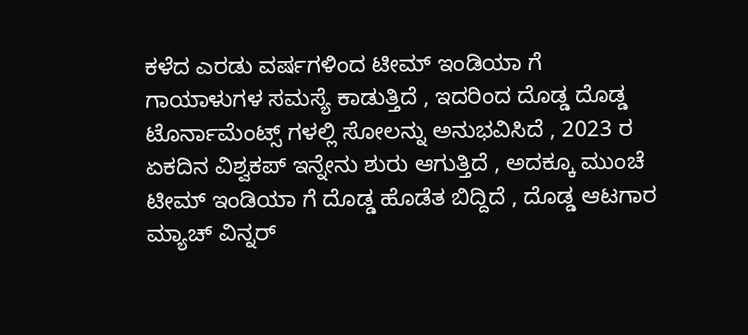ಕಳೆದ ಎರಡು ವರ್ಷಗಳಿಂದ ಟೀಮ್ ಇಂಡಿಯಾ ಗೆ ಗಾಯಾಳುಗಳ ಸಮಸ್ಯೆ ಕಾಡುತ್ತಿದೆ , ಇದರಿಂದ ದೊಡ್ಡ ದೊಡ್ಡ ಟೊರ್ನಾಮೆಂಟ್ಸ್ ಗಳಲ್ಲಿ ಸೋಲನ್ನು ಅನುಭವಿಸಿದೆ , 2023 ರ ಏಕದಿನ ವಿಶ್ವಕಪ್ ಇನ್ನೇನು ಶುರು ಆಗುತ್ತಿದೆ , ಅದಕ್ಕೂ ಮುಂಚೆ ಟೀಮ್ ಇಂಡಿಯಾ ಗೆ ದೊಡ್ಡ ಹೊಡೆತ ಬಿದ್ದಿದೆ , ದೊಡ್ಡ ಆಟಗಾರ ಮ್ಯಾಚ್ ವಿನ್ನರ್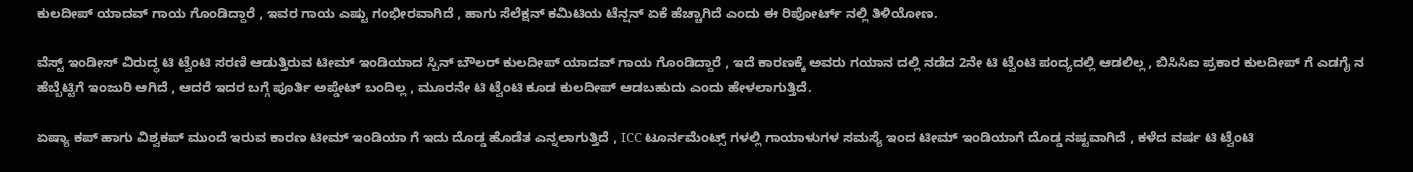ಕುಲದೀಪ್ ಯಾದವ್ ಗಾಯ ಗೊಂಡಿದ್ದಾರೆ , ಇವರ ಗಾಯ ಎಷ್ಟು ಗಂಭೀರವಾಗಿದೆ , ಹಾಗು ಸೆಲೆಕ್ಷನ್ ಕಮಿಟಿಯ ಟೆನ್ಷನ್ ಏಕೆ ಹೆಚ್ಚಾಗಿದೆ ಎಂದು ಈ ರಿಪೋರ್ಟ್ ನಲ್ಲಿ ತಿಳಿಯೋಣ.

ವೆಸ್ಟ್ ಇಂಡೀಸ್ ವಿರುದ್ಧ ಟಿ ಟ್ವೆಂಟಿ ಸರಣಿ ಆಡುತ್ತಿರುವ ಟೀಮ್ ಇಂಡಿಯಾದ ಸ್ಪಿನ್ ಬೌಲರ್ ಕುಲದೀಪ್ ಯಾದವ್ ಗಾಯ ಗೊಂಡಿದ್ದಾರೆ , ಇದೆ ಕಾರಣಕ್ಕೆ ಅವರು ಗಯಾನ ದಲ್ಲಿ ನಡೆದ 2ನೇ ಟಿ ಟ್ವೆಂಟಿ ಪಂದ್ಯದಲ್ಲಿ ಆಡಲಿಲ್ಲ , ಬಿಸಿಸಿಐ ಪ್ರಕಾರ ಕುಲದೀಪ್ ಗೆ ಎಡಗೈ ನ ಹೆಬ್ಬೆಟ್ಟಿಗೆ ಇಂಜುರಿ ಆಗಿದೆ , ಆದರೆ ಇದರ ಬಗ್ಗೆ ಪೂರ್ತಿ ಅಪ್ಡೇಟ್ ಬಂದಿಲ್ಲ , ಮೂರನೇ ಟಿ ಟ್ವೆಂಟಿ ಕೂಡ ಕುಲದೀಪ್ ಆಡಬಹುದು ಎಂದು ಹೇಳಲಾಗುತ್ತಿದೆ.

ಏಷ್ಯಾ ಕಪ್ ಹಾಗು ವಿಶ್ವಕಪ್ ಮುಂದೆ ಇರುವ ಕಾರಣ ಟೀಮ್ ಇಂಡಿಯಾ ಗೆ ಇದು ದೊಡ್ಡ ಹೊಡೆತ ಎನ್ನಲಾಗುತ್ತಿದೆ , ICC ಟೂರ್ನಮೆಂಟ್ಸ್ ಗಳಲ್ಲಿ ಗಾಯಾಳುಗಳ ಸಮಸ್ಯೆ ಇಂದ ಟೀಮ್ ಇಂಡಿಯಾಗೆ ದೊಡ್ಡ ನಷ್ಟವಾಗಿದೆ , ಕಳೆದ ವರ್ಷ ಟಿ ಟ್ವೆಂಟಿ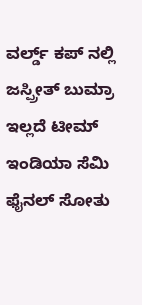ವರ್ಲ್ಡ್ ಕಪ್ ನಲ್ಲಿ ಜಸ್ಪ್ರೀತ್ ಬುಮ್ರಾ ಇಲ್ಲದೆ ಟೀಮ್ ಇಂಡಿಯಾ ಸೆಮಿ ಫೈನಲ್ ಸೋತು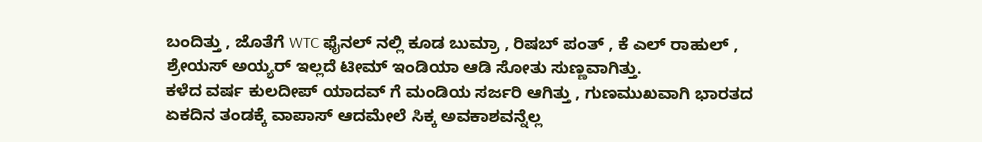ಬಂದಿತ್ತು , ಜೊತೆಗೆ WTC ಫೈನಲ್ ನಲ್ಲಿ ಕೂಡ ಬುಮ್ರಾ , ರಿಷಬ್ ಪಂತ್ , ಕೆ ಎಲ್ ರಾಹುಲ್ , ಶ್ರೇಯಸ್ ಅಯ್ಯರ್ ಇಲ್ಲದೆ ಟೀಮ್ ಇಂಡಿಯಾ ಆಡಿ ಸೋತು ಸುಣ್ಣವಾಗಿತ್ತು.
ಕಳೆದ ವರ್ಷ ಕುಲದೀಪ್ ಯಾದವ್ ಗೆ ಮಂಡಿಯ ಸರ್ಜರಿ ಆಗಿತ್ತು , ಗುಣಮುಖವಾಗಿ ಭಾರತದ ಏಕದಿನ ತಂಡಕ್ಕೆ ವಾಪಾಸ್ ಆದಮೇಲೆ ಸಿಕ್ಕ ಅವಕಾಶವನ್ನೆಲ್ಲ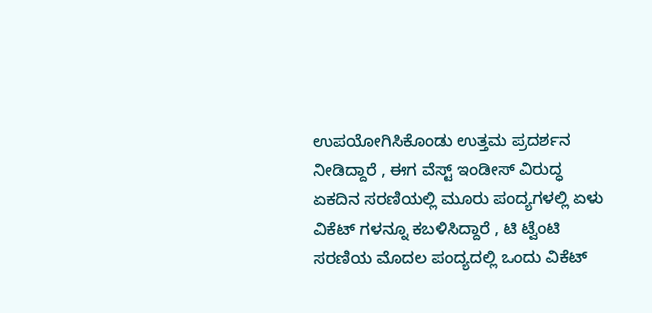ಉಪಯೋಗಿಸಿಕೊಂಡು ಉತ್ತಮ ಪ್ರದರ್ಶನ ನೀಡಿದ್ದಾರೆ , ಈಗ ವೆಸ್ಟ್ ಇಂಡೀಸ್ ವಿರುದ್ಧ ಏಕದಿನ ಸರಣಿಯಲ್ಲಿ ಮೂರು ಪಂದ್ಯಗಳಲ್ಲಿ ಏಳು ವಿಕೆಟ್ ಗಳನ್ನೂ ಕಬಳಿಸಿದ್ದಾರೆ , ಟಿ ಟ್ವೆಂಟಿ ಸರಣಿಯ ಮೊದಲ ಪಂದ್ಯದಲ್ಲಿ ಒಂದು ವಿಕೆಟ್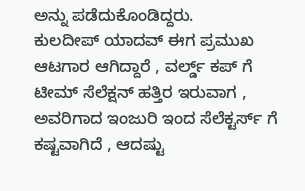ಅನ್ನು ಪಡೆದುಕೊಂಡಿದ್ದರು.
ಕುಲದೀಪ್ ಯಾದವ್ ಈಗ ಪ್ರಮುಖ ಆಟಗಾರ ಆಗಿದ್ದಾರೆ , ವರ್ಲ್ಡ್ ಕಪ್ ಗೆ ಟೀಮ್ ಸೆಲೆಕ್ಷನ್ ಹತ್ತಿರ ಇರುವಾಗ , ಅವರಿಗಾದ ಇಂಜುರಿ ಇಂದ ಸೆಲೆಕ್ಟರ್ಸ್ ಗೆ ಕಷ್ಟವಾಗಿದೆ , ಆದಷ್ಟು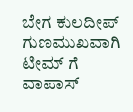ಬೇಗ ಕುಲದೀಪ್ ಗುಣಮುಖವಾಗಿ ಟೀಮ್ ಗೆ ವಾಪಾಸ್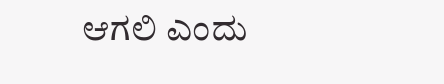ಆಗಲಿ ಎಂದು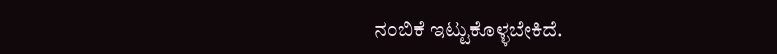ನಂಬಿಕೆ ಇಟ್ಟುಕೊಳ್ಳಬೇಕಿದೆ.